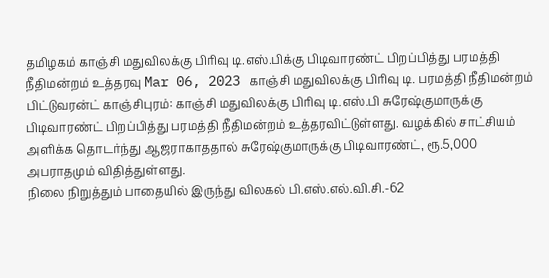தமிழகம் காஞ்சி மதுவிலக்கு பிரிவு டி.எஸ்.பிக்கு பிடிவாரண்ட் பிறப்பித்து பரமத்தி நீதிமன்றம் உத்தரவு Mar 06, 2023 காஞ்சி மதுவிலக்கு பிரிவு டி. பரமத்தி நீதிமன்றம் பிட்டுவரன்ட் காஞ்சிபுரம்: காஞ்சி மதுவிலக்கு பிரிவு டி.எஸ்.பி சுரேஷ்குமாருக்கு பிடிவாரண்ட் பிறப்பித்து பரமத்தி நீதிமன்றம் உத்தரவிட்டுள்ளது. வழக்கில் சாட்சியம் அளிக்க தொடர்ந்து ஆஜராகாததால் சுரேஷ்குமாருக்கு பிடிவாரண்ட், ரூ.5,000 அபராதமும் விதித்துள்ளது.
நிலை நிறுத்தும் பாதையில் இருந்து விலகல் பி.எஸ்.எல்.வி.சி.-62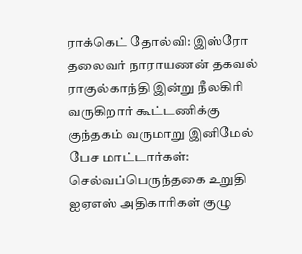ராக்கெட் தோல்வி: இஸ்ரோ தலைவர் நாராயணன் தகவல்
ராகுல்காந்தி இன்று நீலகிரி வருகிறார் கூட்டணிக்கு குந்தகம் வருமாறு இனிமேல் பேச மாட்டார்கள்: செல்வப்பெருந்தகை உறுதி
ஐஏஎஸ் அதிகாரிகள் குழு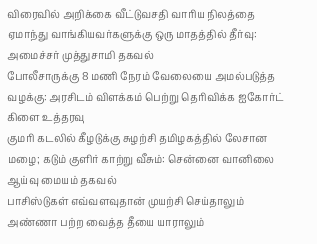விரைவில் அறிக்கை வீட்டுவசதி வாரிய நிலத்தை ஏமாந்து வாங்கியவர்களுக்கு ஒரு மாதத்தில் தீர்வு: அமைச்சர் முத்துசாமி தகவல்
போலீசாருக்கு 8 மணி நேரம் வேலையை அமல்படுத்த வழக்கு: அரசிடம் விளக்கம் பெற்று தெரிவிக்க ஐகோர்ட் கிளை உத்தரவு
குமரி கடலில் கீழடுக்கு சுழற்சி தமிழகத்தில் லேசான மழை; கடும் குளிர் காற்று வீசும்: சென்னை வானிலை ஆய்வு மையம் தகவல்
பாசிஸ்டுகள் எவ்வளவுதான் முயற்சி செய்தாலும் அண்ணா பற்ற வைத்த தீயை யாராலும்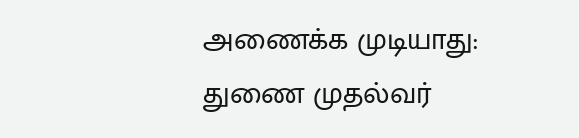அணைக்க முடியாது: துணை முதல்வர்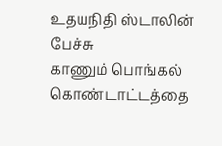உதயநிதி ஸ்டாலின் பேச்சு
காணும் பொங்கல் கொண்டாட்டத்தை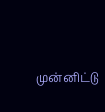முன்னிட்டு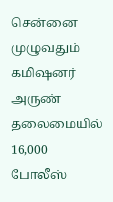சென்னை முழுவதும் கமிஷனர் அருண் தலைமையில் 16,000 போலீஸ்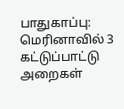பாதுகாப்பு: மெரினாவில் 3 கட்டுப்பாட்டு அறைகள்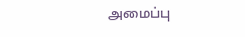அமைப்பு